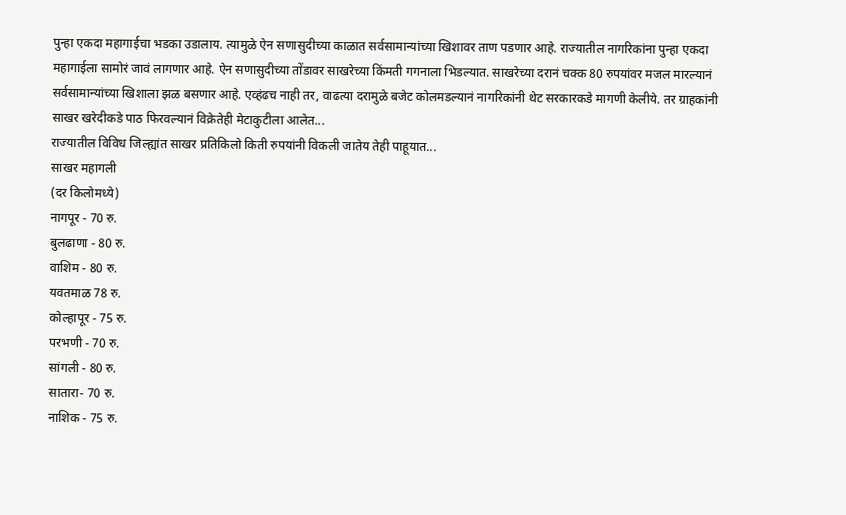पुन्हा एकदा महागाईचा भडका उडालाय. त्यामुळे ऐन सणासुदीच्या काळात सर्वसामान्यांच्या खिशावर ताण पडणार आहे. राज्यातील नागरिकांना पुन्हा एकदा महागाईला सामोरं जावं लागणार आहे. ऐन सणासुदीच्या तोंडावर साखरेच्या किंमती गगनाला भिडल्यात. साखरेच्या दरानं चक्क 80 रुपयांवर मजल मारल्यानं सर्वसामान्यांच्या खिशाला झळ बसणार आहे. एव्हंढच नाही तर, वाढत्या दरामुळे बजेट कोलमडल्यानं नागरिकांनी थेट सरकारकडे मागणी केलीये. तर ग्राहकांनी साखर खरेदीकडे पाठ फिरवल्यानं विक्रेतेही मेटाकुटीला आलेत...
राज्यातील विविध जिल्ह्यांत साखर प्रतिकिलो किती रुपयांनी विकली जातेय तेही पाहूयात...
साखर महागली
(दर किलोमध्ये)
नागपूर - 70 रु.
बुलढाणा - 80 रु.
वाशिम - 80 रु.
यवतमाळ 78 रु.
कोल्हापूर - 75 रु.
परभणी - 70 रु.
सांगली - 80 रु.
सातारा- 70 रु.
नाशिक - 75 रु.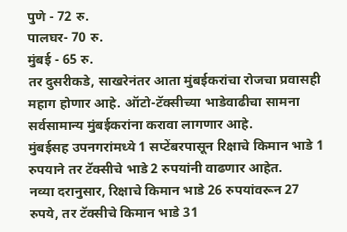पुणे - 72 रु.
पालघर- 70 रु.
मुंबई - 65 रु.
तर दुसरीकडे, साखरेनंतर आता मुंबईकरांचा रोजचा प्रवासही महाग होणार आहे. ऑटो-टॅक्सीच्या भाडेवाढीचा सामना सर्वसामान्य मुंबईकरांना करावा लागणार आहे.
मुंबईसह उपनगरांमध्ये 1 सप्टेंबरपासून रिक्षाचे किमान भाडे 1 रुपयाने तर टॅक्सीचे भाडे 2 रुपयांनी वाढणार आहेत.
नव्या दरानुसार, रिक्षाचे किमान भाडे 26 रुपयांवरून 27 रुपये, तर टॅक्सीचे किमान भाडे 31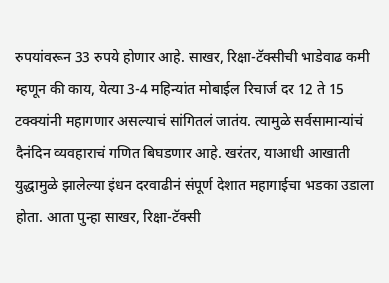रुपयांवरून 33 रुपये होणार आहे. साखर, रिक्षा-टॅक्सीची भाडेवाढ कमी म्हणून की काय, येत्या 3-4 महिन्यांत मोबाईल रिचार्ज दर 12 ते 15 टक्क्यांनी महागणार असल्याचं सांगितलं जातंय. त्यामुळे सर्वसामान्यांचं दैनंदिन व्यवहाराचं गणित बिघडणार आहे. खरंतर, याआधी आखाती युद्धामुळे झालेल्या इंधन दरवाढीनं संपूर्ण देशात महागाईचा भडका उडाला होता. आता पुन्हा साखर, रिक्षा-टॅक्सी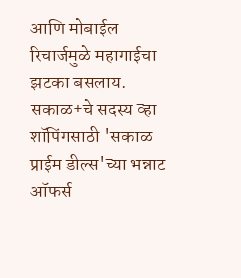आणि मोबाईल रिचार्जमुळे महागाईचा झटका बसलाय.
सकाळ+चे सदस्य व्हा
शॉपिंगसाठी 'सकाळ प्राईम डील्स'च्या भन्नाट ऑफर्स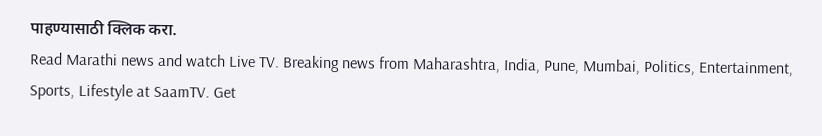पाहण्यासाठी क्लिक करा.
Read Marathi news and watch Live TV. Breaking news from Maharashtra, India, Pune, Mumbai, Politics, Entertainment, Sports, Lifestyle at SaamTV. Get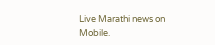Live Marathi news on Mobile.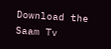Download the Saam Tv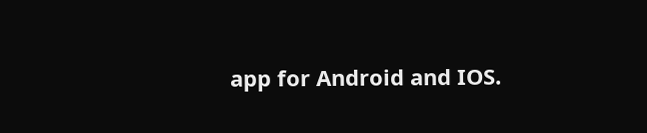app for Android and IOS.